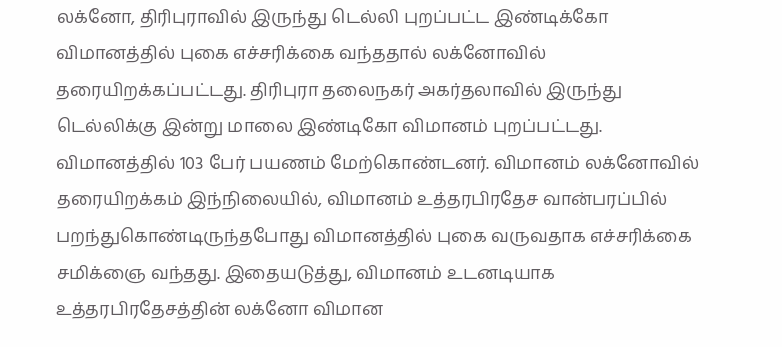லக்னோ, திரிபுராவில் இருந்து டெல்லி புறப்பட்ட இண்டிக்கோ விமானத்தில் புகை எச்சரிக்கை வந்ததால் லக்னோவில் தரையிறக்கப்பட்டது. திரிபுரா தலைநகர் அகர்தலாவில் இருந்து டெல்லிக்கு இன்று மாலை இண்டிகோ விமானம் புறப்பட்டது. விமானத்தில் 103 பேர் பயணம் மேற்கொண்டனர். விமானம் லக்னோவில் தரையிறக்கம் இந்நிலையில், விமானம் உத்தரபிரதேச வான்பரப்பில் பறந்துகொண்டிருந்தபோது விமானத்தில் புகை வருவதாக எச்சரிக்கை சமிக்ஞை வந்தது. இதையடுத்து, விமானம் உடனடியாக உத்தரபிரதேசத்தின் லக்னோ விமான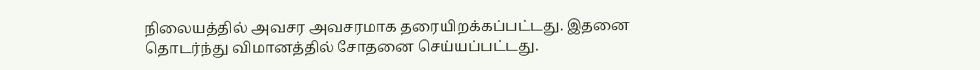நிலையத்தில் அவசர அவசரமாக தரையிறக்கப்பட்டது. இதனை தொடர்ந்து விமானத்தில் சோதனை செய்யப்பட்டது.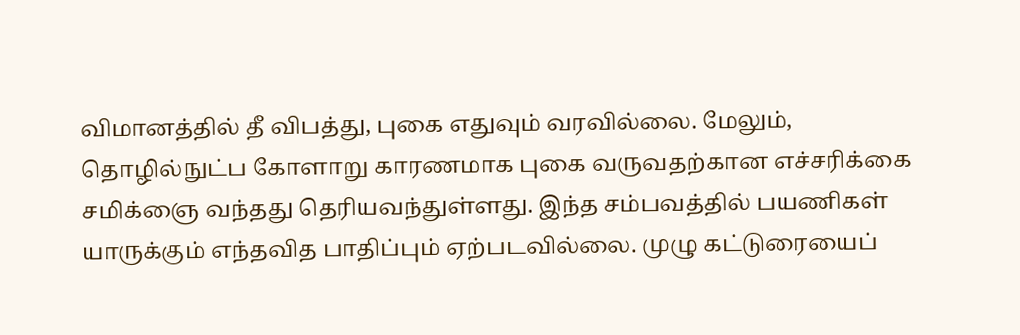விமானத்தில் தீ விபத்து, புகை எதுவும் வரவில்லை. மேலும், தொழில்நுட்ப கோளாறு காரணமாக புகை வருவதற்கான எச்சரிக்கை சமிக்ஞை வந்தது தெரியவந்துள்ளது. இந்த சம்பவத்தில் பயணிகள் யாருக்கும் எந்தவித பாதிப்பும் ஏற்படவில்லை. முழு கட்டுரையைப்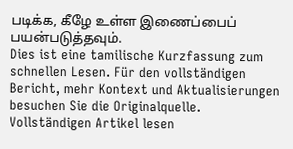படிக்க, கீழே உள்ள இணைப்பைப் பயன்படுத்தவும்.
Dies ist eine tamilische Kurzfassung zum schnellen Lesen. Für den vollständigen Bericht, mehr Kontext und Aktualisierungen besuchen Sie die Originalquelle.
Vollständigen Artikel lesen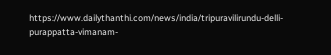https://www.dailythanthi.com/news/india/tripuravilirundu-delli-purappatta-vimanam-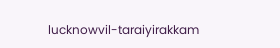lucknowvil-taraiyirakkam